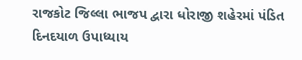રાજકોટ જિલ્લા ભાજપ દ્વારા ધોરાજી શહેરમાં પંડિત દિનદયાળ ઉપાધ્યાય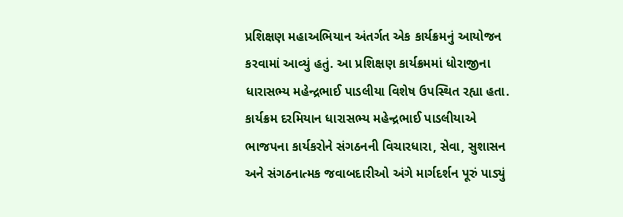પ્રશિક્ષણ મહાઅભિયાન અંતર્ગત એક કાર્યક્રમનું આયોજન કરવામાં આવ્યું હતું. આ પ્રશિક્ષણ કાર્યક્રમમાં ધોરાજીના ધારાસભ્ય મહેન્દ્રભાઈ પાડલીયા વિશેષ ઉપસ્થિત રહ્યા હતા.
કાર્યક્રમ દરમિયાન ધારાસભ્ય મહેન્દ્રભાઈ પાડલીયાએ ભાજપના કાર્યકરોને સંગઠનની વિચારધારા, સેવા, સુશાસન અને સંગઠનાત્મક જવાબદારીઓ અંગે માર્ગદર્શન પૂરું પાડ્યું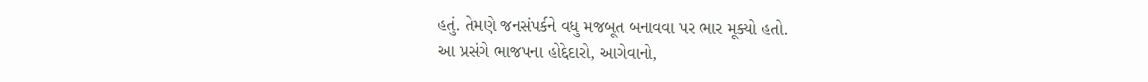હતું. તેમણે જનસંપર્કને વધુ મજબૂત બનાવવા પર ભાર મૂક્યો હતો.
આ પ્રસંગે ભાજપના હોદ્દેદારો, આગેવાનો,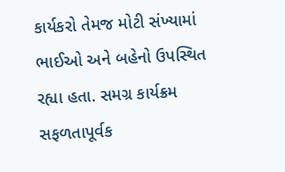કાર્યકરો તેમજ મોટી સંખ્યામાં ભાઈઓ અને બહેનો ઉપસ્થિત રહ્યા હતા. સમગ્ર કાર્યક્રમ સફળતાપૂર્વક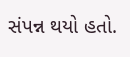સંપન્ન થયો હતો.